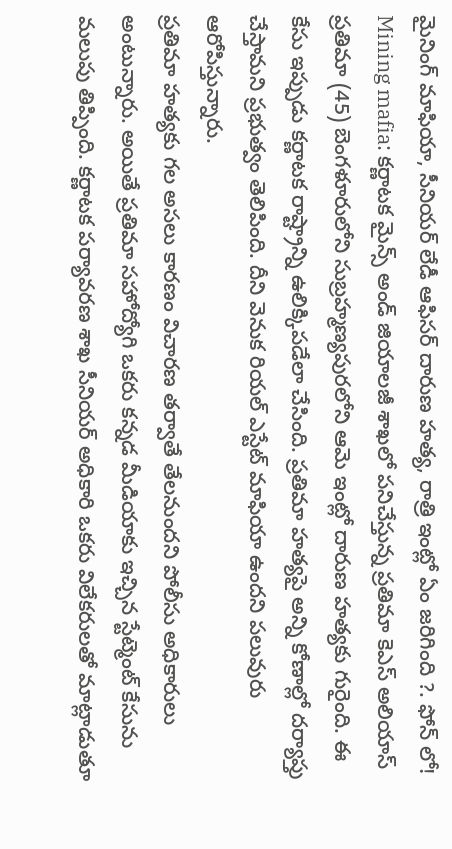మైనింగ్ మాఫియా, సీనియర్ లేడీ ఆఫిసర్ దారుణ హత్య, రాత్రి ఇంట్లో ఏం జరిగింది ?. ఫోన్ లో!
Mining mafia: కర్ణాటక మైన్స్ అండ్ జియాలజీ శాఖలో పనిచేస్తున్న ప్రతిమా కెఎస్ అలియాస్ ప్రతిమా (45) బెంగళూరులోని సుబ్రహ్మణ్యపురలోని ఆమె ఇంట్లో దారుణ హత్యకు గురైంది. ఈ కేసు ఇప్పుడు కర్ణాటక రాష్ట్రాన్ని ఉలిక్కిపడేలా చేసింది. ప్రతిమా హత్యపై అన్ని కోణాల్లో దర్యాప్తు చేస్తామని ప్రభుత్వం తెలిపింది. దీని వెనుక రియల్ ఎస్టేట్ మాఫియా ఉందని పలువురు ఆరోపిస్తున్నారు.
ప్రతిమా హత్యకు గల అసలు కారణం విచారణ తర్వాతే తేలనుందని పోలీసు అధికారులు అంటున్నారు. అయితే ప్రతిమా సహోద్యోగి ఒకరు కన్నడ మీడియాకు ఇచ్చిన స్టేట్మెంట్ కేసును మలుపు తిప్పింది. కర్ణాటక పర్యావరణ శాఖ సీనియర్ అధికారి ఒకరు విలేకరులతో మాట్లాడుతూ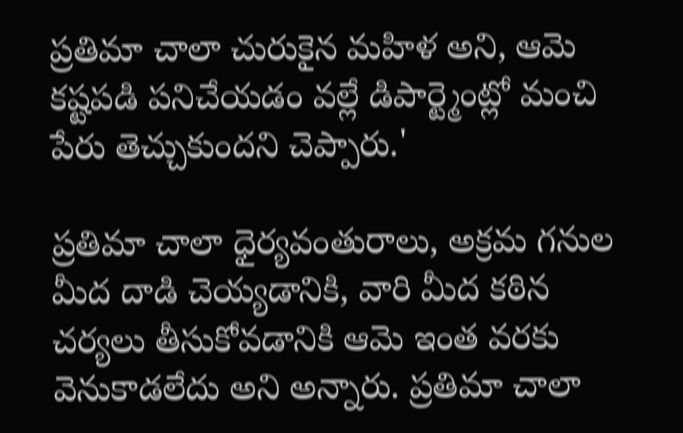ప్రతిమా చాలా చురుకైన మహిళ అని, ఆమె కష్టపడి పనిచేయడం వల్లే డిపార్ట్మెంట్లో మంచి పేరు తెచ్చుకుందని చెప్పారు.'

ప్రతిమా చాలా ధైర్యవంతురాలు, అక్రమ గనుల మీద దాడి చెయ్యడానికి, వారి మీద కఠిన చర్యలు తీసుకోవడానికి ఆమె ఇంత వరకు వెనుకాడలేదు అని అన్నారు. ప్రతిమా చాలా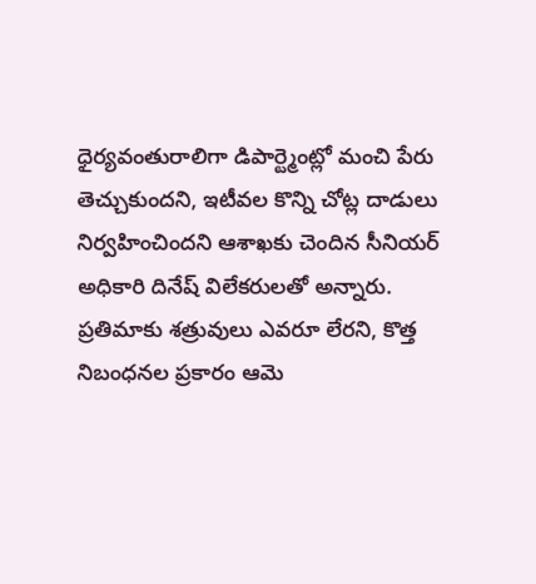ధైర్యవంతురాలిగా డిపార్ట్మెంట్లో మంచి పేరు తెచ్చుకుందని, ఇటీవల కొన్ని చోట్ల దాడులు నిర్వహించిందని ఆశాఖకు చెందిన సీనియర్ అధికారి దినేష్ విలేకరులతో అన్నారు. ప్రతిమాకు శత్రువులు ఎవరూ లేరని, కొత్త నిబంధనల ప్రకారం ఆమె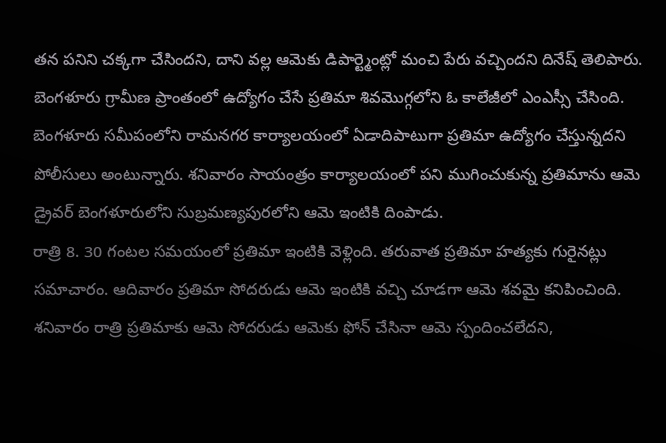తన పనిని చక్కగా చేసిందని, దాని వల్ల ఆమెకు డిపార్ట్మెంట్లో మంచి పేరు వచ్చిందని దినేష్ తెలిపారు.
బెంగళూరు గ్రామీణ ప్రాంతంలో ఉద్యోగం చేసే ప్రతిమా శివమొగ్గలోని ఓ కాలేజీలో ఎంఎస్సీ చేసింది. బెంగళూరు సమీపంలోని రామనగర కార్యాలయంలో ఏడాదిపాటుగా ప్రతిమా ఉద్యోగం చేస్తున్నదని పోలీసులు అంటున్నారు. శనివారం సాయంత్రం కార్యాలయంలో పని ముగించుకున్న ప్రతిమాను ఆమె డ్రైవర్ బెంగళూరులోని సుబ్రమణ్యపురలోని ఆమె ఇంటికి దింపాడు.
రాత్రి 8. 30 గంటల సమయంలో ప్రతిమా ఇంటికి వెళ్లింది. తరువాత ప్రతిమా హత్యకు గురైనట్లు సమాచారం. ఆదివారం ప్రతిమా సోదరుడు ఆమె ఇంటికి వచ్చి చూడగా ఆమె శవమై కనిపించింది. శనివారం రాత్రి ప్రతిమాకు ఆమె సోదరుడు ఆమెకు ఫోన్ చేసినా ఆమె స్పందించలేదని,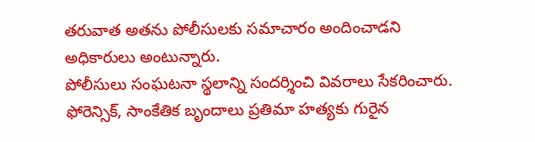తరువాత అతను పోలీసులకు సమాచారం అందించాడని అధికారులు అంటున్నారు.
పోలీసులు సంఘటనా స్థలాన్ని సందర్శించి వివరాలు సేకరించారు. ఫోరెన్సిక్, సాంకేతిక బృందాలు ప్రతిమా హత్యకు గురైన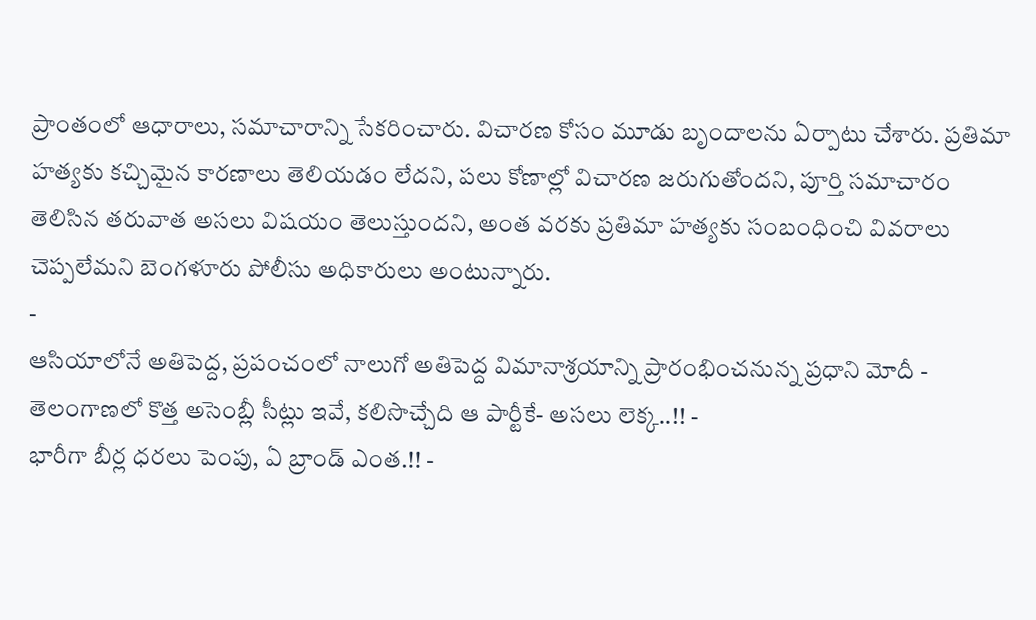ప్రాంతంలో ఆధారాలు, సమాచారాన్ని సేకరించారు. విచారణ కోసం మూడు బృందాలను ఏర్పాటు చేశారు. ప్రతిమా హత్యకు కచ్చిమైన కారణాలు తెలియడం లేదని, పలు కోణాల్లో విచారణ జరుగుతోందని, పూర్తి సమాచారం తెలిసిన తరువాత అసలు విషయం తెలుస్తుందని, అంత వరకు ప్రతిమా హత్యకు సంబంధించి వివరాలు చెప్పలేమని బెంగళూరు పోలీసు అధికారులు అంటున్నారు.
-
ఆసియాలోనే అతిపెద్ద, ప్రపంచంలో నాలుగో అతిపెద్ద విమానాశ్రయాన్ని ప్రారంభించనున్న ప్రధాని మోదీ -
తెలంగాణలో కొత్త అసెంబ్లీ సీట్లు ఇవే, కలిసొచ్చేది ఆ పార్టీకే- అసలు లెక్క..!! -
భారీగా బీర్ల ధరలు పెంపు, ఏ బ్రాండ్ ఎంత.!! -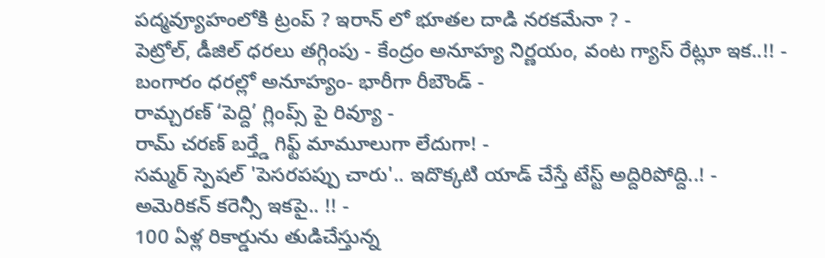పద్మవ్యూహంలోకి ట్రంప్ ? ఇరాన్ లో భూతల దాడి నరకమేనా ? -
పెట్రోల్, డీజిల్ ధరలు తగ్గింపు - కేంద్రం అనూహ్య నిర్ణయం, వంట గ్యాస్ రేట్లూ ఇక..!! -
బంగారం ధరల్లో అనూహ్యం- భారీగా రీబౌండ్ -
రామ్చరణ్ ‘పెద్ది’ గ్లింప్స్ పై రివ్యూ -
రామ్ చరణ్ బర్త్డే గిఫ్ట్ మామూలుగా లేదుగా! -
సమ్మర్ స్పెషల్ 'పెసరపప్పు చారు'.. ఇదొక్కటి యాడ్ చేస్తే టేస్ట్ అద్దిరిపోద్ది..! -
అమెరికన్ కరెన్సీ ఇకపై.. !! -
100 ఏళ్ల రికార్డును తుడిచేస్తున్న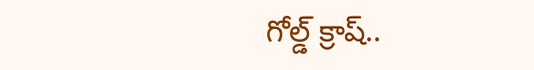గోల్డ్ క్రాష్..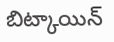బిట్కాయిన్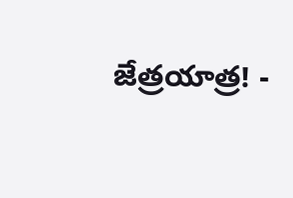జేత్రయాత్ర! -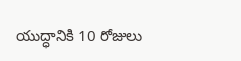యుద్ధానికి 10 రోజులు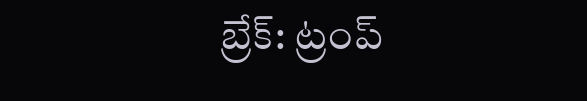బ్రేక్: ట్రంప్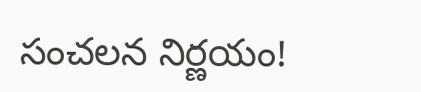సంచలన నిర్ణయం!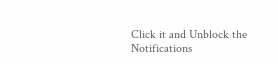Click it and Unblock the Notifications